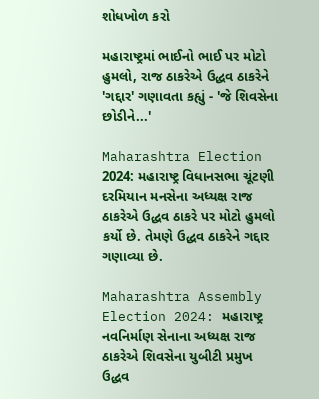શોધખોળ કરો

મહારાષ્ટ્રમાં ભાઈનો ભાઈ પર મોટો હુમલો, રાજ ઠાકરેએ ઉદ્ધવ ઠાકરેને 'ગદ્દાર' ગણાવતા કહ્યું - 'જે શિવસેના છોડીને...'

Maharashtra Election 2024: મહારાષ્ટ્ર વિધાનસભા ચૂંટણી દરમિયાન મનસેના અધ્યક્ષ રાજ ઠાકરેએ ઉદ્ધવ ઠાકરે પર મોટો હુમલો કર્યો છે. તેમણે ઉદ્ધવ ઠાકરેને ગદ્દાર ગણાવ્યા છે.

Maharashtra Assembly Election 2024: મહારાષ્ટ્ર નવનિર્માણ સેનાના અધ્યક્ષ રાજ ઠાકરેએ શિવસેના યુબીટી પ્રમુખ ઉદ્ધવ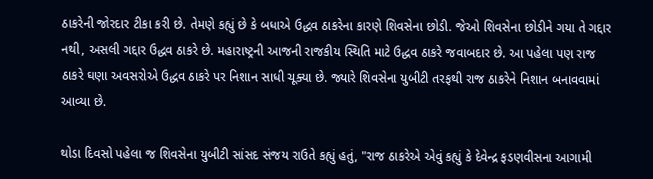ઠાકરેની જોરદાર ટીકા કરી છે. તેમણે કહ્યું છે કે બધાએ ઉદ્ધવ ઠાકરેના કારણે શિવસેના છોડી. જેઓ શિવસેના છોડીને ગયા તે ગદ્દાર નથી, અસલી ગદ્દાર ઉદ્ધવ ઠાકરે છે. મહારાષ્ટ્રની આજની રાજકીય સ્થિતિ માટે ઉદ્ધવ ઠાકરે જવાબદાર છે. આ પહેલા પણ રાજ ઠાકરે ઘણા અવસરોએ ઉદ્ધવ ઠાકરે પર નિશાન સાધી ચૂક્યા છે. જ્યારે શિવસેના યુબીટી તરફથી રાજ ઠાકરેને નિશાન બનાવવામાં આવ્યા છે.

થોડા દિવસો પહેલા જ શિવસેના યુબીટી સાંસદ સંજય રાઉતે કહ્યું હતું, "રાજ ઠાકરેએ એવું કહ્યું કે દેવેન્દ્ર ફડણવીસના આગામી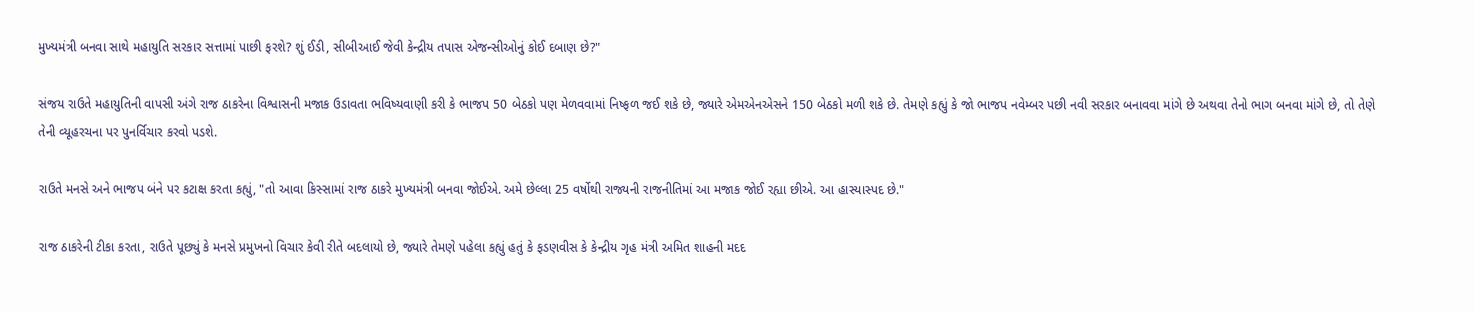મુખ્યમંત્રી બનવા સાથે મહાયુતિ સરકાર સત્તામાં પાછી ફરશે? શું ઈડી, સીબીઆઈ જેવી કેન્દ્રીય તપાસ એજન્સીઓનું કોઈ દબાણ છે?"

સંજય રાઉતે મહાયુતિની વાપસી અંગે રાજ ઠાકરેના વિશ્વાસની મજાક ઉડાવતા ભવિષ્યવાણી કરી કે ભાજપ 50 બેઠકો પણ મેળવવામાં નિષ્ફળ જઈ શકે છે, જ્યારે એમએનએસને 150 બેઠકો મળી શકે છે. તેમણે કહ્યું કે જો ભાજપ નવેમ્બર પછી નવી સરકાર બનાવવા માંગે છે અથવા તેનો ભાગ બનવા માંગે છે, તો તેણે તેની વ્યૂહરચના પર પુનર્વિચાર કરવો પડશે.

રાઉતે મનસે અને ભાજપ બંને પર કટાક્ષ કરતા કહ્યું, "તો આવા કિસ્સામાં રાજ ઠાકરે મુખ્યમંત્રી બનવા જોઈએ. અમે છેલ્લા 25 વર્ષોથી રાજ્યની રાજનીતિમાં આ મજાક જોઈ રહ્યા છીએ. આ હાસ્યાસ્પદ છે."

રાજ ઠાકરેની ટીકા કરતા, રાઉતે પૂછ્યું કે મનસે પ્રમુખનો વિચાર કેવી રીતે બદલાયો છે, જ્યારે તેમણે પહેલા કહ્યું હતું કે ફડણવીસ કે કેન્દ્રીય ગૃહ મંત્રી અમિત શાહની મદદ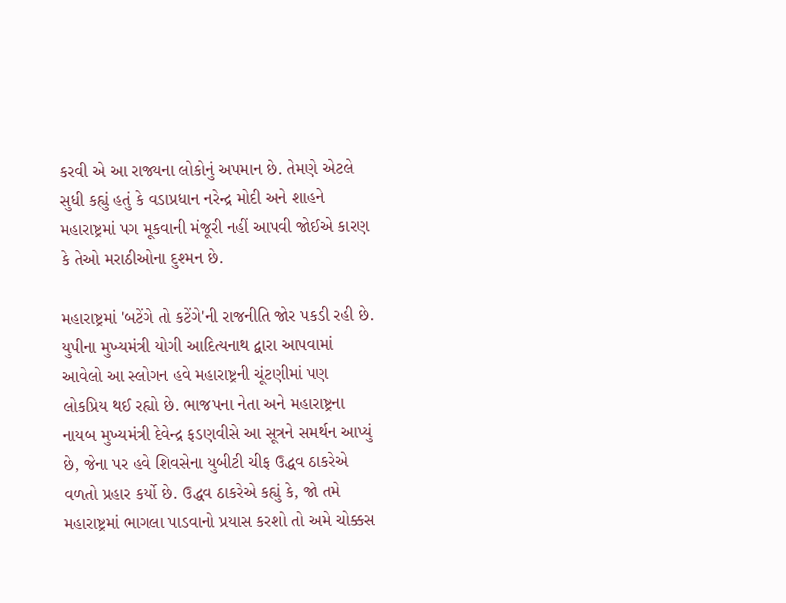કરવી એ આ રાજ્યના લોકોનું અપમાન છે. તેમણે એટલે સુધી કહ્યું હતું કે વડાપ્રધાન નરેન્દ્ર મોદી અને શાહને મહારાષ્ટ્રમાં પગ મૂકવાની મંજૂરી નહીં આપવી જોઈએ કારણ કે તેઓ મરાઠીઓના દુશ્મન છે.

મહારાષ્ટ્રમાં 'બટેંગે તો કટેંગે'ની રાજનીતિ જોર પકડી રહી છે. યુપીના મુખ્યમંત્રી યોગી આદિત્યનાથ દ્વારા આપવામાં આવેલો આ સ્લોગન હવે મહારાષ્ટ્રની ચૂંટણીમાં પણ લોકપ્રિય થઈ રહ્યો છે. ભાજપના નેતા અને મહારાષ્ટ્રના નાયબ મુખ્યમંત્રી દેવેન્દ્ર ફડણવીસે આ સૂત્રને સમર્થન આપ્યું છે, જેના પર હવે શિવસેના યુબીટી ચીફ ઉદ્ધવ ઠાકરેએ વળતો પ્રહાર કર્યો છે. ઉદ્ધવ ઠાકરેએ કહ્યું કે, જો તમે મહારાષ્ટ્રમાં ભાગલા પાડવાનો પ્રયાસ કરશો તો અમે ચોક્કસ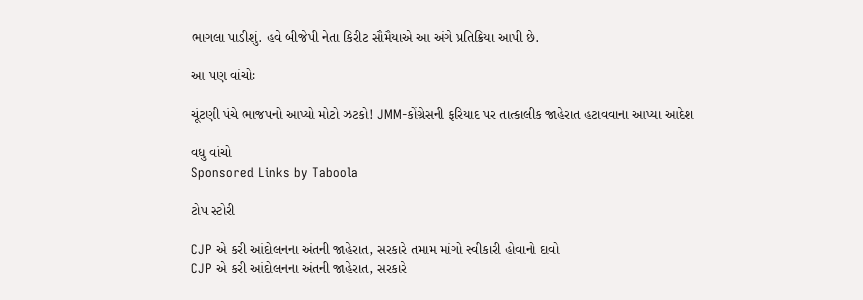ભાગલા પાડીશું. હવે બીજેપી નેતા કિરીટ સૌમૈયાએ આ અંગે પ્રતિક્રિયા આપી છે.

આ પણ વાંચોઃ

ચૂંટણી પંચે ભાજપનો આપ્યો મોટો ઝટકો! JMM-કોંગ્રેસની ફરિયાદ પર તાત્કાલીક જાહેરાત હટાવવાના આપ્યા આદેશ

વધુ વાંચો
Sponsored Links by Taboola

ટોપ સ્ટોરી

CJP એ કરી આંદોલનના અંતની જાહેરાત, સરકારે તમામ માંગો સ્વીકારી હોવાનો દાવો
CJP એ કરી આંદોલનના અંતની જાહેરાત, સરકારે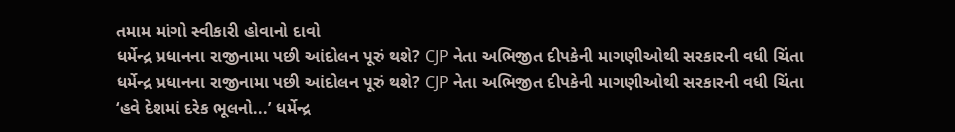તમામ માંગો સ્વીકારી હોવાનો દાવો
ધર્મેન્દ્ર પ્રધાનના રાજીનામા પછી આંદોલન પૂરું થશે? CJP નેતા અભિજીત દીપકેની માગણીઓથી સરકારની વધી ચિંતા
ધર્મેન્દ્ર પ્રધાનના રાજીનામા પછી આંદોલન પૂરું થશે? CJP નેતા અભિજીત દીપકેની માગણીઓથી સરકારની વધી ચિંતા
‘હવે દેશમાં દરેક ભૂલનો...’ ધર્મેન્દ્ર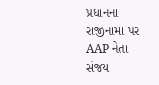પ્રધાનના રાજીનામા પર AAP નેતા સંજય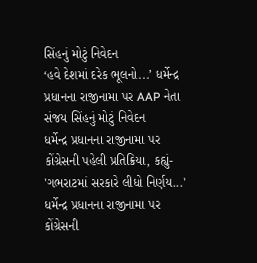સિંહનું મોટું નિવેદન
‘હવે દેશમાં દરેક ભૂલનો...’ ધર્મેન્દ્ર પ્રધાનના રાજીનામા પર AAP નેતા સંજય સિંહનું મોટું નિવેદન
ધર્મેન્દ્ર પ્રધાનના રાજીનામા પર કોંગ્રેસની પહેલી પ્રતિક્રિયા, કહ્યું- 'ગભરાટમાં સરકારે લીધો નિર્ણય...'
ધર્મેન્દ્ર પ્રધાનના રાજીનામા પર કોંગ્રેસની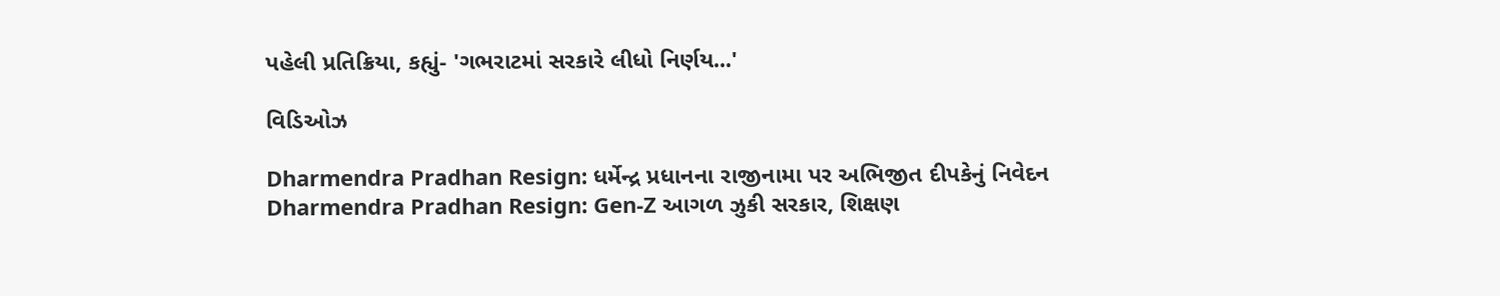પહેલી પ્રતિક્રિયા, કહ્યું- 'ગભરાટમાં સરકારે લીધો નિર્ણય...'

વિડિઓઝ

Dharmendra Pradhan Resign: ધર્મેન્દ્ર પ્રધાનના રાજીનામા પર અભિજીત દીપકેનું નિવેદન
Dharmendra Pradhan Resign: Gen-Z આગળ ઝુકી સરકાર, શિક્ષણ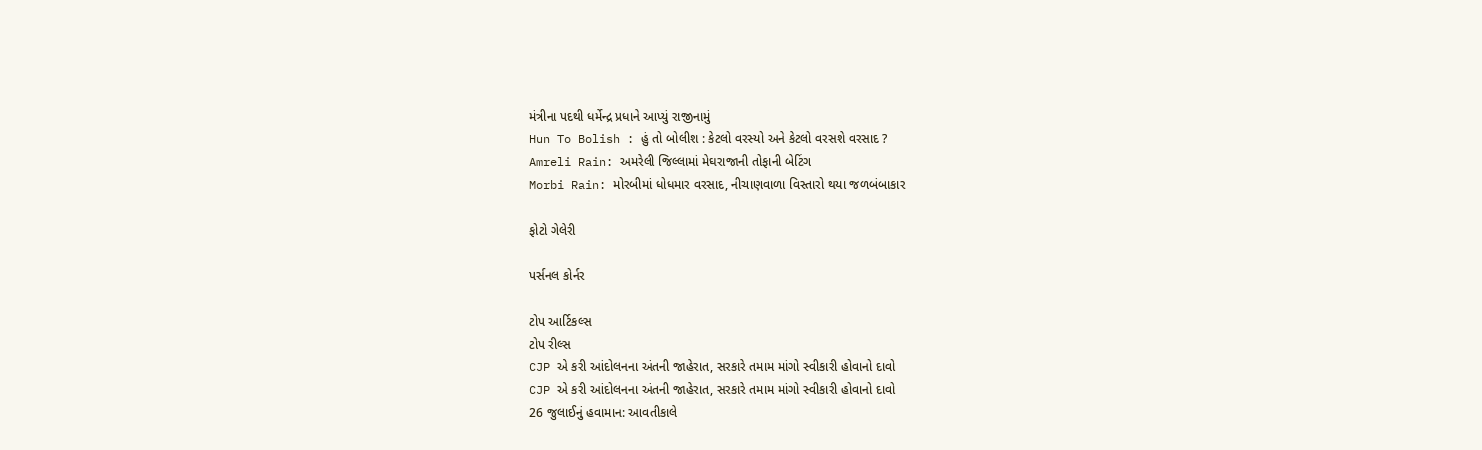મંત્રીના પદથી ધર્મેન્દ્ર પ્રધાને આપ્યું રાજીનામું
Hun To Bolish : હું તો બોલીશ : કેટલો વરસ્યો અને કેટલો વરસશે વરસાદ ?
Amreli Rain: અમરેલી જિલ્લામાં મેઘરાજાની તોફાની બેટિંગ
Morbi Rain: મોરબીમાં ધોધમાર વરસાદ, નીચાણવાળા વિસ્તારો થયા જળબંબાકાર

ફોટો ગેલેરી

પર્સનલ કોર્નર

ટોપ આર્ટિકલ્સ
ટોપ રીલ્સ
CJP એ કરી આંદોલનના અંતની જાહેરાત, સરકારે તમામ માંગો સ્વીકારી હોવાનો દાવો
CJP એ કરી આંદોલનના અંતની જાહેરાત, સરકારે તમામ માંગો સ્વીકારી હોવાનો દાવો
26 જુલાઈનું હવામાન: આવતીકાલે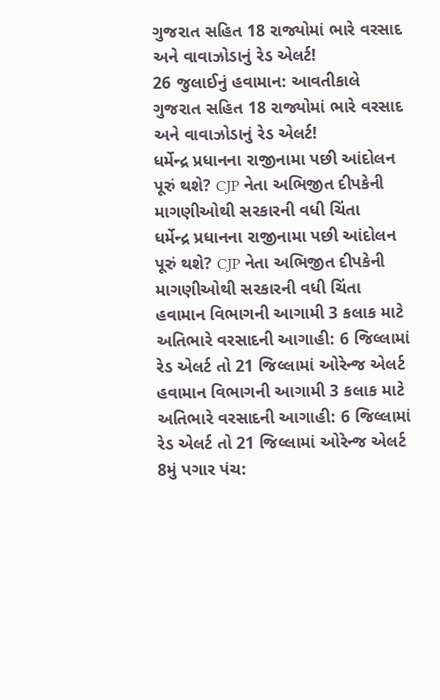ગુજરાત સહિત 18 રાજ્યોમાં ભારે વરસાદ અને વાવાઝોડાનું રેડ એલર્ટ!
26 જુલાઈનું હવામાન: આવતીકાલે ગુજરાત સહિત 18 રાજ્યોમાં ભારે વરસાદ અને વાવાઝોડાનું રેડ એલર્ટ!
ધર્મેન્દ્ર પ્રધાનના રાજીનામા પછી આંદોલન પૂરું થશે? CJP નેતા અભિજીત દીપકેની માગણીઓથી સરકારની વધી ચિંતા
ધર્મેન્દ્ર પ્રધાનના રાજીનામા પછી આંદોલન પૂરું થશે? CJP નેતા અભિજીત દીપકેની માગણીઓથી સરકારની વધી ચિંતા
હવામાન વિભાગની આગામી 3 કલાક માટે અતિભારે વરસાદની આગાહી: 6 જિલ્લામાં રેડ એલર્ટ તો 21 જિલ્લામાં ઓરેન્જ એલર્ટ
હવામાન વિભાગની આગામી 3 કલાક માટે અતિભારે વરસાદની આગાહી: 6 જિલ્લામાં રેડ એલર્ટ તો 21 જિલ્લામાં ઓરેન્જ એલર્ટ
8મું પગાર પંચ: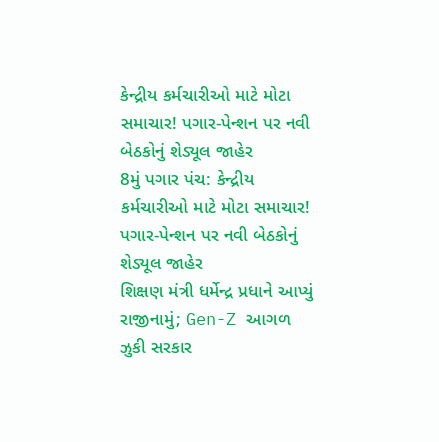કેન્દ્રીય કર્મચારીઓ માટે મોટા સમાચાર! પગાર-પેન્શન પર નવી બેઠકોનું શેડ્યૂલ જાહેર
8મું પગાર પંચ: કેન્દ્રીય કર્મચારીઓ માટે મોટા સમાચાર! પગાર-પેન્શન પર નવી બેઠકોનું શેડ્યૂલ જાહેર
શિક્ષણ મંત્રી ધર્મેન્દ્ર પ્રધાને આપ્યું રાજીનામું; Gen-Z આગળ ઝુકી સરકાર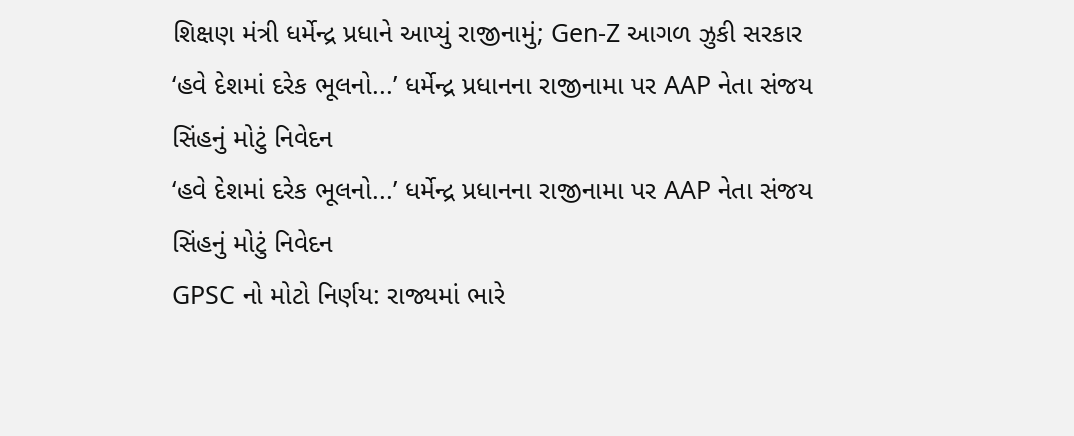શિક્ષણ મંત્રી ધર્મેન્દ્ર પ્રધાને આપ્યું રાજીનામું; Gen-Z આગળ ઝુકી સરકાર
‘હવે દેશમાં દરેક ભૂલનો...’ ધર્મેન્દ્ર પ્રધાનના રાજીનામા પર AAP નેતા સંજય સિંહનું મોટું નિવેદન
‘હવે દેશમાં દરેક ભૂલનો...’ ધર્મેન્દ્ર પ્રધાનના રાજીનામા પર AAP નેતા સંજય સિંહનું મોટું નિવેદન
GPSC નો મોટો નિર્ણય: રાજ્યમાં ભારે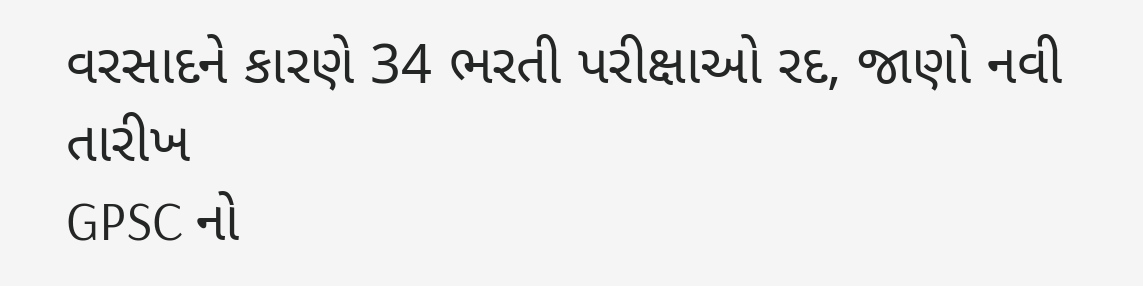વરસાદને કારણે 34 ભરતી પરીક્ષાઓ રદ, જાણો નવી તારીખ
GPSC નો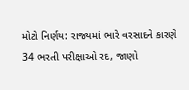મોટો નિર્ણય: રાજ્યમાં ભારે વરસાદને કારણે 34 ભરતી પરીક્ષાઓ રદ, જાણો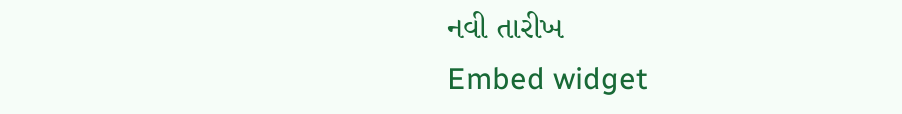નવી તારીખ
Embed widget